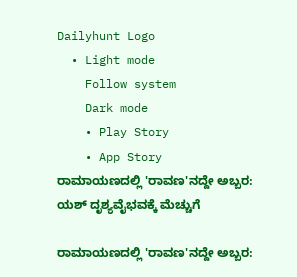Dailyhunt Logo
  • Light mode
    Follow system
    Dark mode
    • Play Story
    • App Story
ರಾಮಾಯಣದಲ್ಲಿ 'ರಾವಣ'ನದ್ದೇ ಅಬ್ಬರ: ಯಶ್‌ ದೃಶ್ಯವೈಭವಕ್ಕೆ ಮೆಚ್ಚುಗೆ

ರಾಮಾಯಣದಲ್ಲಿ 'ರಾವಣ'ನದ್ದೇ ಅಬ್ಬರ: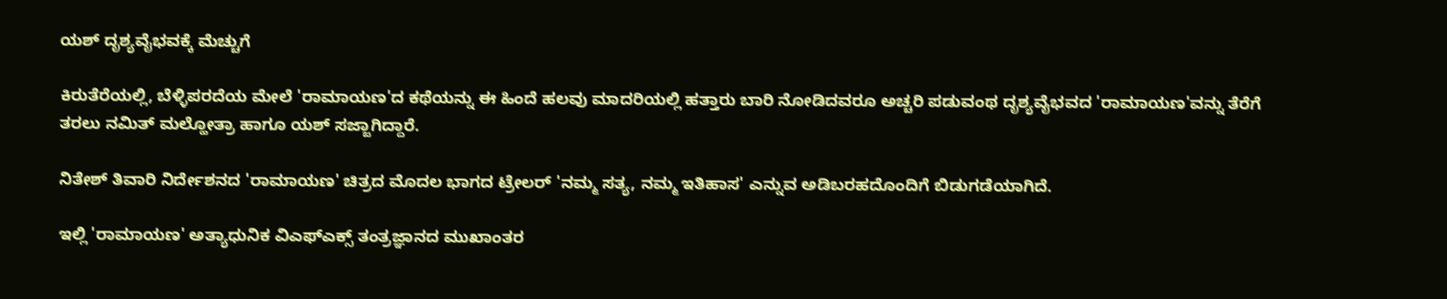ಯಶ್‌ ದೃಶ್ಯವೈಭವಕ್ಕೆ ಮೆಚ್ಚುಗೆ

ಕಿರುತೆರೆಯಲ್ಲಿ, ಬೆಳ್ಳಿಪರದೆಯ ಮೇಲೆ 'ರಾಮಾಯಣ'ದ ಕಥೆಯನ್ನು ಈ ಹಿಂದೆ ಹಲವು ಮಾದರಿಯಲ್ಲಿ ಹತ್ತಾರು ಬಾರಿ ನೋಡಿದವರೂ ಅಚ್ಚರಿ ಪಡುವಂಥ ದೃಶ್ಯವೈಭವದ 'ರಾಮಾಯಣ'ವನ್ನು ತೆರೆಗೆ ತರಲು ನಮಿತ್‌ ಮಲ್ಹೋತ್ರಾ ಹಾಗೂ ಯಶ್‌ ಸಜ್ಜಾಗಿದ್ದಾರೆ.

ನಿತೇಶ್ ತಿವಾರಿ ನಿರ್ದೇಶನದ 'ರಾಮಾಯಣ' ಚಿತ್ರದ ಮೊದಲ ಭಾಗದ ಟ್ರೇಲರ್‌ 'ನಮ್ಮ ಸತ್ಯ, ನಮ್ಮ ಇತಿಹಾಸ' ಎನ್ನುವ ಅಡಿಬರಹದೊಂದಿಗೆ ಬಿಡುಗಡೆಯಾಗಿದೆ.

ಇಲ್ಲಿ 'ರಾಮಾಯಣ' ಅತ್ಯಾಧುನಿಕ ವಿಎಫ್‌ಎಕ್ಸ್‌ ತಂತ್ರಜ್ಞಾನದ ಮುಖಾಂತರ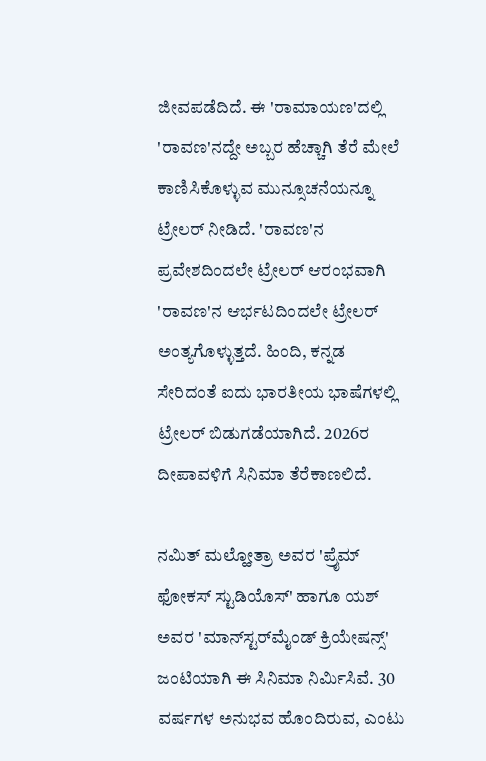ಜೀವಪಡೆದಿದೆ. ಈ 'ರಾಮಾಯಣ'ದಲ್ಲಿ 'ರಾವಣ'ನದ್ದೇ ಅಬ್ಬರ ಹೆಚ್ಚಾಗಿ ತೆರೆ ಮೇಲೆ ಕಾಣಿಸಿಕೊಳ್ಳುವ ಮುನ್ಸೂಚನೆಯನ್ನೂ ಟ್ರೇಲರ್‌ ನೀಡಿದೆ. 'ರಾವಣ'ನ ಪ್ರವೇಶದಿಂದಲೇ ಟ್ರೇಲರ್‌ ಆರಂಭವಾಗಿ 'ರಾವಣ'ನ ಆರ್ಭಟದಿಂದಲೇ ಟ್ರೇಲರ್‌ ಅಂತ್ಯಗೊಳ್ಳುತ್ತದೆ. ಹಿಂದಿ, ಕನ್ನಡ ಸೇರಿದಂತೆ ಐದು ಭಾರತೀಯ ಭಾಷೆಗಳಲ್ಲಿ ಟ್ರೇಲರ್‌ ಬಿಡುಗಡೆಯಾಗಿದೆ. 2026ರ ದೀಪಾವಳಿಗೆ ಸಿನಿಮಾ ತೆರೆಕಾಣಲಿದೆ.

ನಮಿತ್ ಮಲ್ಹೋತ್ರಾ ಅವರ 'ಪ್ರೈಮ್ ಫೋಕಸ್ ಸ್ಟುಡಿಯೊಸ್' ಹಾಗೂ ಯಶ್ ಅವರ 'ಮಾನ್‌ಸ್ಟರ್‌ಮೈಂಡ್ ಕ್ರಿಯೇಷನ್ಸ್' ಜಂಟಿಯಾಗಿ ಈ ಸಿನಿಮಾ ನಿರ್ಮಿಸಿವೆ. 30 ವರ್ಷಗಳ ಅನುಭವ ಹೊಂದಿರುವ, ಎಂಟು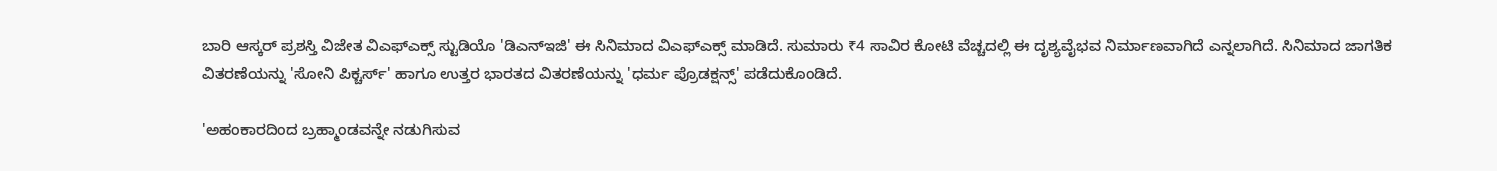ಬಾರಿ ಆಸ್ಕರ್ ಪ್ರಶಸ್ತಿ ವಿಜೇತ ವಿಎಫ್‌ಎಕ್ಸ್ ಸ್ಟುಡಿಯೊ 'ಡಿಎನ್‌ಇಜಿ' ಈ ಸಿನಿಮಾದ ವಿಎಫ್‌ಎಕ್ಸ್‌ ಮಾಡಿದೆ. ಸುಮಾರು ₹4 ಸಾವಿರ ಕೋಟಿ ವೆಚ್ಚದಲ್ಲಿ ಈ ದೃಶ್ಯವೈಭವ ನಿರ್ಮಾಣವಾಗಿದೆ ಎನ್ನಲಾಗಿದೆ. ಸಿನಿಮಾದ ಜಾಗತಿಕ ವಿತರಣೆಯನ್ನು 'ಸೋನಿ ಪಿಕ್ಚರ್ಸ್' ಹಾಗೂ ಉತ್ತರ ಭಾರತದ ವಿತರಣೆಯನ್ನು 'ಧರ್ಮ ಪ್ರೊಡಕ್ಷನ್ಸ್' ಪಡೆದುಕೊಂಡಿದೆ.

'ಅಹಂಕಾರದಿಂದ ಬ್ರಹ್ಮಾಂಡವನ್ನೇ ನಡುಗಿಸುವ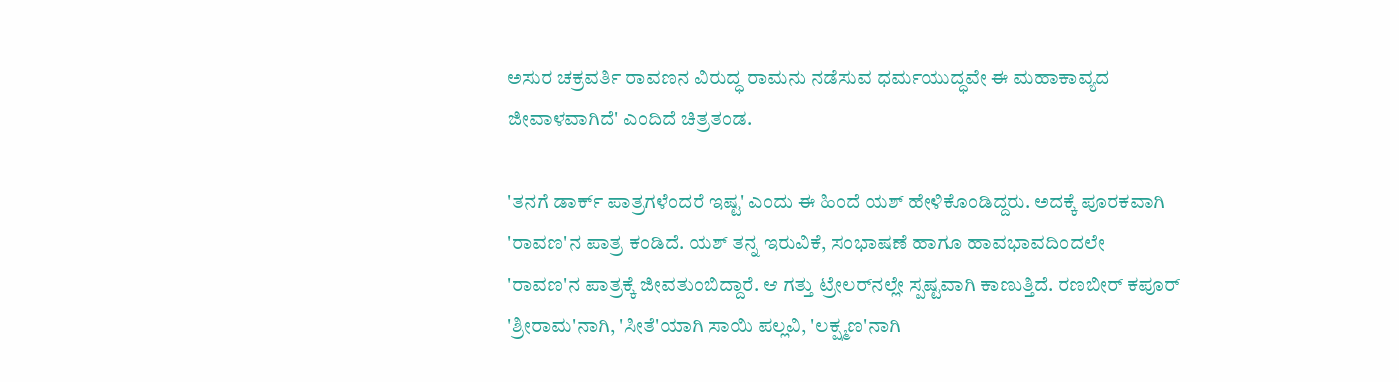ಅಸುರ ಚಕ್ರವರ್ತಿ ರಾವಣನ ವಿರುದ್ಧ ರಾಮನು ನಡೆಸುವ ಧರ್ಮಯುದ್ಧವೇ ಈ ಮಹಾಕಾವ್ಯದ ಜೀವಾಳವಾಗಿದೆ' ಎಂದಿದೆ ಚಿತ್ರತಂಡ.

'ತನಗೆ ಡಾರ್ಕ್‌ ಪಾತ್ರಗಳೆಂದರೆ ಇಷ್ಟ' ಎಂದು ಈ ಹಿಂದೆ ಯಶ್‌ ಹೇಳಿಕೊಂಡಿದ್ದರು. ಅದಕ್ಕೆ ಪೂರಕವಾಗಿ 'ರಾವಣ'ನ ಪಾತ್ರ ಕಂಡಿದೆ. ಯಶ್‌ ತನ್ನ ಇರುವಿಕೆ, ಸಂಭಾಷಣೆ ಹಾಗೂ ಹಾವಭಾವದಿಂದಲೇ 'ರಾವಣ'ನ ಪಾತ್ರಕ್ಕೆ ಜೀವತುಂಬಿದ್ದಾರೆ. ಆ ಗತ್ತು ಟ್ರೇಲರ್‌ನಲ್ಲೇ ಸ್ಪಷ್ಟವಾಗಿ ಕಾಣುತ್ತಿದೆ. ರಣಬೀರ್ ಕಪೂರ್ 'ಶ್ರೀರಾಮ'ನಾಗಿ, 'ಸೀತೆ'ಯಾಗಿ ಸಾಯಿ ಪಲ್ಲವಿ, 'ಲಕ್ಷ್ಮಣ'ನಾಗಿ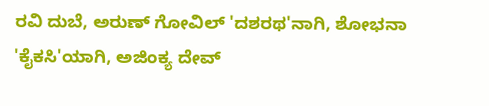ರವಿ ದುಬೆ, ಅರುಣ್ ಗೋವಿಲ್ 'ದಶರಥ'ನಾಗಿ, ಶೋಭನಾ 'ಕೈಕಸಿ'ಯಾಗಿ, ಅಜಿಂಕ್ಯ ದೇವ್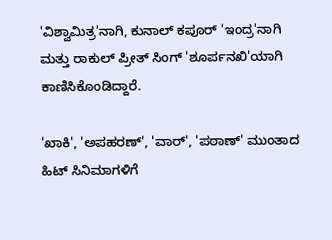'ವಿಶ್ವಾಮಿತ್ರ'ನಾಗಿ, ಕುನಾಲ್ ಕಪೂರ್ 'ಇಂದ್ರ'ನಾಗಿ ಮತ್ತು ರಾಕುಲ್ ಪ್ರೀತ್ ಸಿಂಗ್ 'ಶೂರ್ಪನಖಿ'ಯಾಗಿ ಕಾಣಿಸಿಕೊಂಡಿದ್ದಾರೆ.

'ಖಾಕಿ', 'ಅಪಹರಣ್‌', 'ವಾರ್‌', 'ಪಠಾಣ್‌' ಮುಂತಾದ ಹಿಟ್‌ ಸಿನಿಮಾಗಳಿಗೆ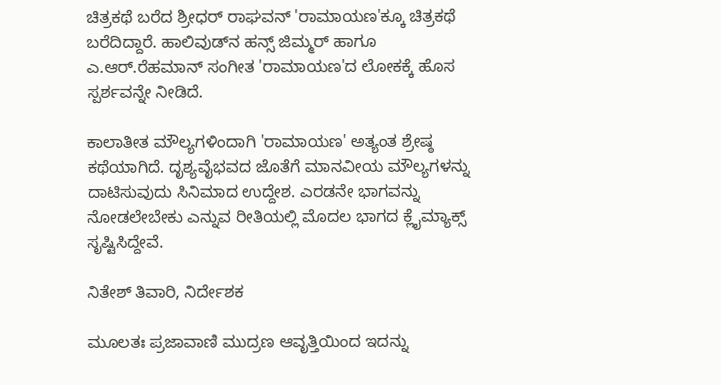ಚಿತ್ರಕಥೆ ಬರೆದ ಶ್ರೀಧರ್ ರಾಘವನ್ 'ರಾಮಾಯಣ'ಕ್ಕೂ ಚಿತ್ರಕಥೆ ಬರೆದಿದ್ದಾರೆ. ಹಾಲಿವುಡ್‌ನ ಹನ್ಸ್‌ ಜಿಮ್ಮರ್‌ ಹಾಗೂ ಎ.ಆರ್‌.ರೆಹಮಾನ್‌ ಸಂಗೀತ 'ರಾಮಾಯಣ'ದ ಲೋಕಕ್ಕೆ ಹೊಸ ಸ್ಪರ್ಶವನ್ನೇ ನೀಡಿದೆ.

ಕಾಲಾತೀತ ಮೌಲ್ಯಗಳಿಂದಾಗಿ 'ರಾಮಾಯಣ' ಅತ್ಯಂತ ಶ್ರೇಷ್ಠ ಕಥೆಯಾಗಿದೆ. ದೃಶ್ಯವೈಭವದ ಜೊತೆಗೆ ಮಾನವೀಯ ಮೌಲ್ಯಗಳನ್ನು ದಾಟಿಸುವುದು ಸಿನಿಮಾದ ಉದ್ದೇಶ. ಎರಡನೇ ಭಾಗವನ್ನು ನೋಡಲೇಬೇಕು ಎನ್ನುವ ರೀತಿಯಲ್ಲಿ ಮೊದಲ ಭಾಗದ ಕ್ಲೈಮ್ಯಾಕ್ಸ್‌ ಸೃಷ್ಟಿಸಿದ್ದೇವೆ.

ನಿತೇಶ್‌ ತಿವಾರಿ, ನಿರ್ದೇಶಕ

ಮೂಲತಃ ಪ್ರಜಾವಾಣಿ ಮುದ್ರಣ ಆವೃತ್ತಿಯಿಂದ ಇದನ್ನು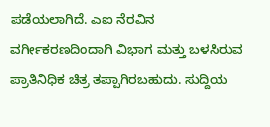ಪಡೆಯಲಾಗಿದೆ. ಎಐ ನೆರವಿನ ವರ್ಗೀಕರಣದಿಂದಾಗಿ ವಿಭಾಗ ಮತ್ತು ಬಳಸಿರುವ ಪ್ರಾತಿನಿಧಿಕ ಚಿತ್ರ ತಪ್ಪಾಗಿರಬಹುದು. ಸುದ್ದಿಯ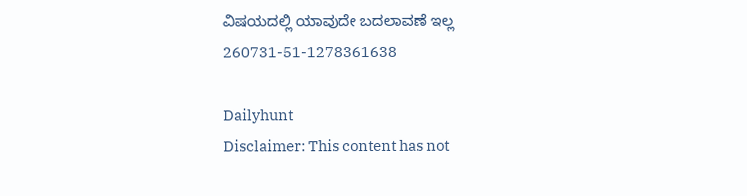ವಿಷಯದಲ್ಲಿ ಯಾವುದೇ ಬದಲಾವಣೆ ಇಲ್ಲ
260731-51-1278361638

Dailyhunt
Disclaimer: This content has not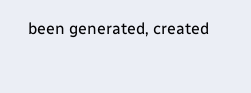been generated, created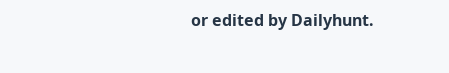or edited by Dailyhunt.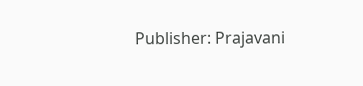Publisher: Prajavani